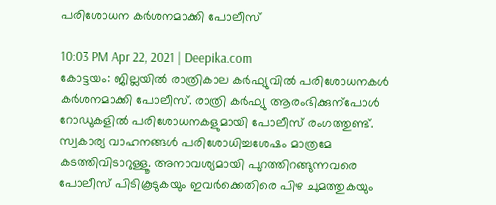പരിശോധന കർശനമാക്കി പോലീസ്

10:03 PM Apr 22, 2021 | Deepika.com
കോട്ടയം: ജില്ലയിൽ രാത്രികാല കർഫ്യുവിൽ പരിശോധനകൾ കർശനമാക്കി പോലീസ്. രാത്രി കർഫ്യു ആരംഭിക്കുന്പോൾ റോഡുകളിൽ പരിശോധനകളുമായി പോലീസ് രംഗത്തുണ്ട്. സ്വകാര്യ വാഹനങ്ങൾ പരിശോധിച്ചശേഷം മാത്രമേ കടത്തിവിടാറുള്ളൂ. അനാവശ്യമായി പുറത്തിറങ്ങുന്നവരെ പോലീസ് പിടികൂടുകയും ഇവർക്കെതിരെ പിഴ ചുമത്തുകയും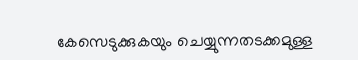കേസെടുക്കുകയും ചെയ്യുന്നതടക്കമുള്ള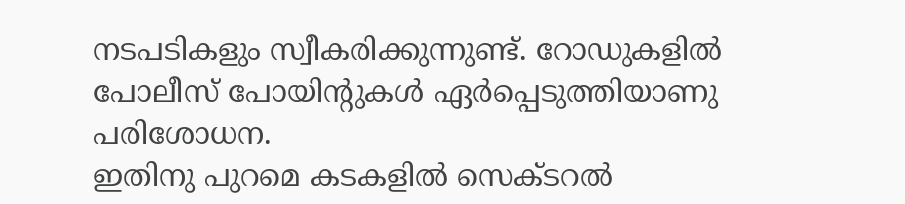നടപടികളും സ്വീകരിക്കുന്നുണ്ട്. റോഡുകളിൽ പോലീസ് പോയിന്‍റുകൾ ഏർപ്പെടുത്തിയാണു പരിശോധന.
ഇതിനു പുറമെ കടകളിൽ സെക്ടറൽ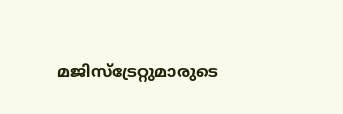മജിസ്ട്രേറ്റുമാരുടെ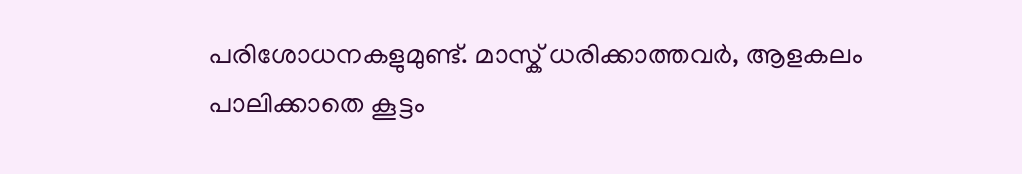പരിശോധനകളുമുണ്ട്. മാസ്ക് ധരിക്കാത്തവർ, ആളകലം പാലിക്കാതെ കൂട്ടം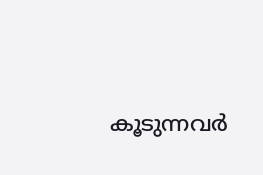കൂടുന്നവർ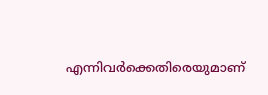എന്നിവർക്കെതിരെയുമാണ്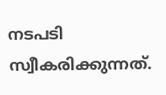നടപടി സ്വീകരിക്കുന്നത്.